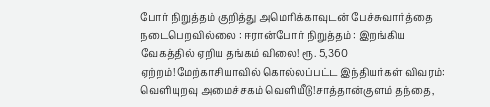போர் நிறுத்தம் குறித்து அமெரிக்காவுடன் பேச்சுவார்த்தை நடைபெறவில்லை : ஈரான்போர் நிறுத்தம் : இறங்கிய வேகத்தில் ஏறிய தங்கம் விலை! ரூ. 5,360 ஏற்றம்!மேற்காசியாவில் கொல்லப்பட்ட இந்தியர்கள் விவரம்: வெளியுறவு அமைச்சகம் வெளியீடு!சாத்தான்குளம் தந்தை,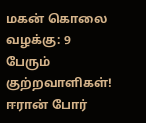மகன் கொலை வழக்கு: 9 பேரும் குற்றவாளிகள்! ஈரான் போர்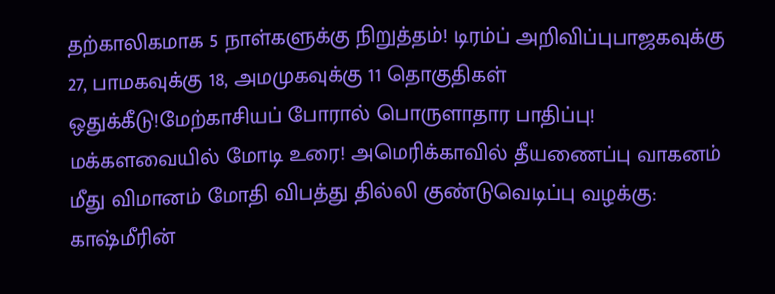தற்காலிகமாக 5 நாள்களுக்கு நிறுத்தம்! டிரம்ப் அறிவிப்புபாஜகவுக்கு 27, பாமகவுக்கு 18, அமமுகவுக்கு 11 தொகுதிகள் ஒதுக்கீடு!மேற்காசியப் போரால் பொருளாதார பாதிப்பு! மக்களவையில் மோடி உரை! அமெரிக்காவில் தீயணைப்பு வாகனம் மீது விமானம் மோதி விபத்து தில்லி குண்டுவெடிப்பு வழக்கு: காஷ்மீரின்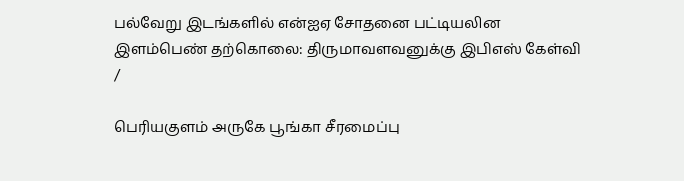பல்வேறு இடங்களில் என்ஐஏ சோதனை பட்டியலின இளம்பெண் தற்கொலை: திருமாவளவனுக்கு இபிஎஸ் கேள்வி
/

பெரியகுளம் அருகே பூங்கா சீரமைப்பு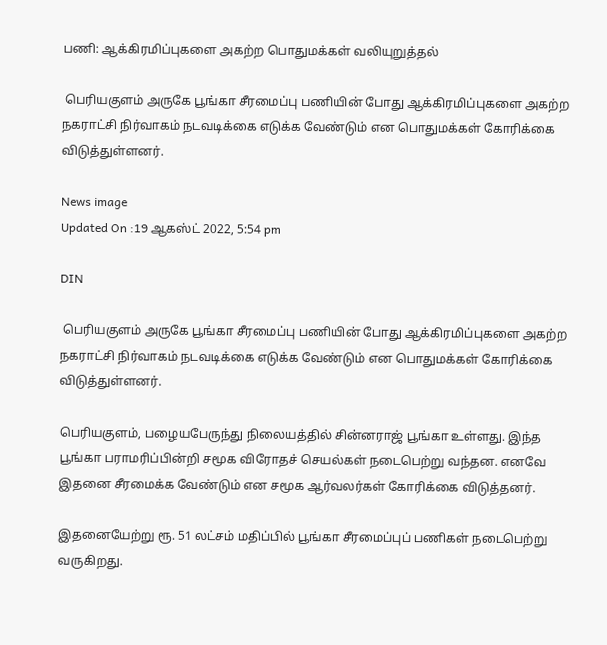பணி: ஆக்கிரமிப்புகளை அகற்ற பொதுமக்கள் வலியுறுத்தல்

 பெரியகுளம் அருகே பூங்கா சீரமைப்பு பணியின் போது ஆக்கிரமிப்புகளை அகற்ற நகராட்சி நிர்வாகம் நடவடிக்கை எடுக்க வேண்டும் என பொதுமக்கள் கோரிக்கை விடுத்துள்ளனர்.

News image
Updated On :19 ஆகஸ்ட் 2022, 5:54 pm

DIN

 பெரியகுளம் அருகே பூங்கா சீரமைப்பு பணியின் போது ஆக்கிரமிப்புகளை அகற்ற நகராட்சி நிர்வாகம் நடவடிக்கை எடுக்க வேண்டும் என பொதுமக்கள் கோரிக்கை விடுத்துள்ளனர்.

பெரியகுளம், பழையபேருந்து நிலையத்தில் சின்னராஜ் பூங்கா உள்ளது. இந்த பூங்கா பராமரிப்பின்றி சமூக விரோதச் செயல்கள் நடைபெற்று வந்தன. எனவே இதனை சீரமைக்க வேண்டும் என சமூக ஆர்வலர்கள் கோரிக்கை விடுத்தனர்.

இதனையேற்று ரூ. 51 லட்சம் மதிப்பில் பூங்கா சீரமைப்புப் பணிகள் நடைபெற்று வருகிறது.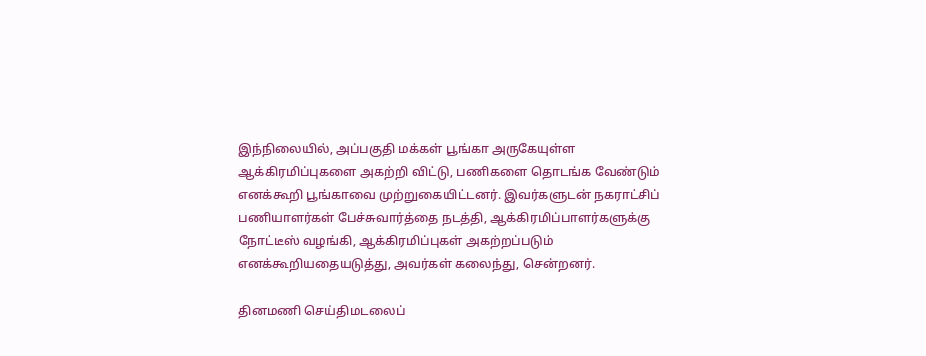இந்நிலையில், அப்பகுதி மக்கள் பூங்கா அருகேயுள்ள ஆக்கிரமிப்புகளை அகற்றி விட்டு, பணிகளை தொடங்க வேண்டும் எனக்கூறி பூங்காவை முற்றுகையிட்டனர். இவர்களுடன் நகராட்சிப் பணியாளர்கள் பேச்சுவார்த்தை நடத்தி, ஆக்கிரமிப்பாளர்களுக்கு நோட்டீஸ் வழங்கி, ஆக்கிரமிப்புகள் அகற்றப்படும் எனக்கூறியதையடுத்து, அவர்கள் கலைந்து, சென்றனர்.

தினமணி செய்திமடலைப்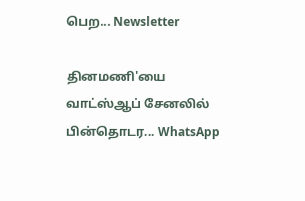பெற... Newsletter

தினமணி'யை வாட்ஸ்ஆப் சேனலில் பின்தொடர... WhatsApp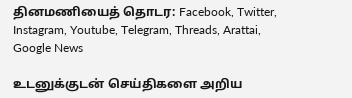தினமணியைத் தொடர: Facebook, Twitter, Instagram, Youtube, Telegram, Threads, Arattai, Google News

உடனுக்குடன் செய்திகளை அறிய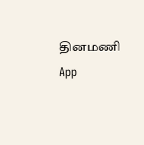தினமணி App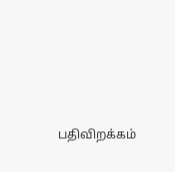பதிவிறக்கம்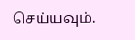செய்யவும்.